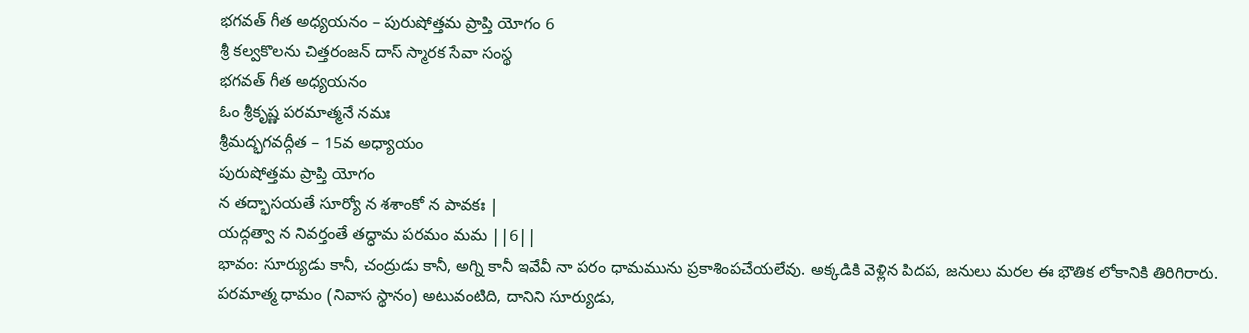భగవత్ గీత అధ్యయనం – పురుషోత్తమ ప్రాప్తి యోగం 6
శ్రీ కల్వకొలను చిత్తరంజన్ దాస్ స్మారక సేవా సంస్థ
భగవత్ గీత అధ్యయనం
ఓం శ్రీకృష్ణ పరమాత్మనే నమః
శ్రీమద్భగవద్గీత – 15వ అధ్యాయం
పురుషోత్తమ ప్రాప్తి యోగం
న తద్భాసయతే సూర్యో న శశాంకో న పావకః |
యద్గత్వా న నివర్తంతే తద్ధామ పరమం మమ ||6||
భావం: సూర్యుడు కానీ, చంద్రుడు కానీ, అగ్ని కానీ ఇవేవీ నా పరం ధామమును ప్రకాశింపచేయలేవు. అక్కడికి వెళ్లిన పిదప, జనులు మరల ఈ భౌతిక లోకానికి తిరిగిరారు.
పరమాత్మ ధామం (నివాస స్థానం) అటువంటిది, దానిని సూర్యుడు,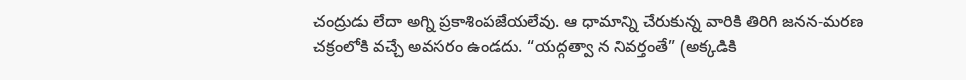చంద్రుడు లేదా అగ్ని ప్రకాశింపజేయలేవు. ఆ ధామాన్ని చేరుకున్న వారికి తిరిగి జనన-మరణ చక్రంలోకి వచ్చే అవసరం ఉండదు. “యద్గత్వా న నివర్తంతే” (అక్కడికి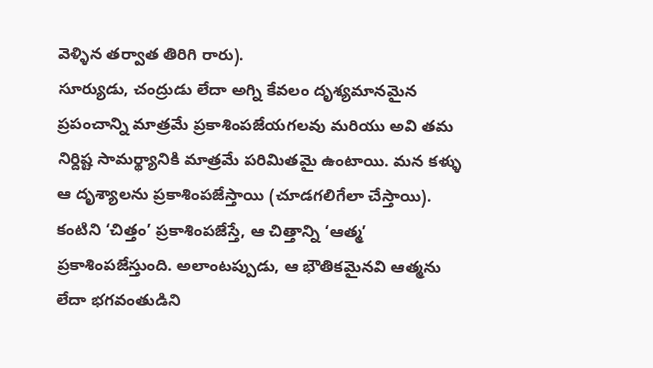వెళ్ళిన తర్వాత తిరిగి రారు).
సూర్యుడు, చంద్రుడు లేదా అగ్ని కేవలం దృశ్యమానమైన ప్రపంచాన్ని మాత్రమే ప్రకాశింపజేయగలవు మరియు అవి తమ నిర్దిష్ట సామర్థ్యానికి మాత్రమే పరిమితమై ఉంటాయి. మన కళ్ళు ఆ దృశ్యాలను ప్రకాశింపజేస్తాయి (చూడగలిగేలా చేస్తాయి). కంటిని ‘చిత్తం’ ప్రకాశింపజేస్తే, ఆ చిత్తాన్ని ‘ఆత్మ’ ప్రకాశింపజేస్తుంది. అలాంటప్పుడు, ఆ భౌతికమైనవి ఆత్మను లేదా భగవంతుడిని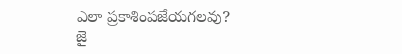ఎలా ప్రకాశింపజేయగలవు?
జై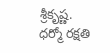శ్రీకృష్ణ.
ధర్మో రక్షతి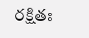రక్షితః